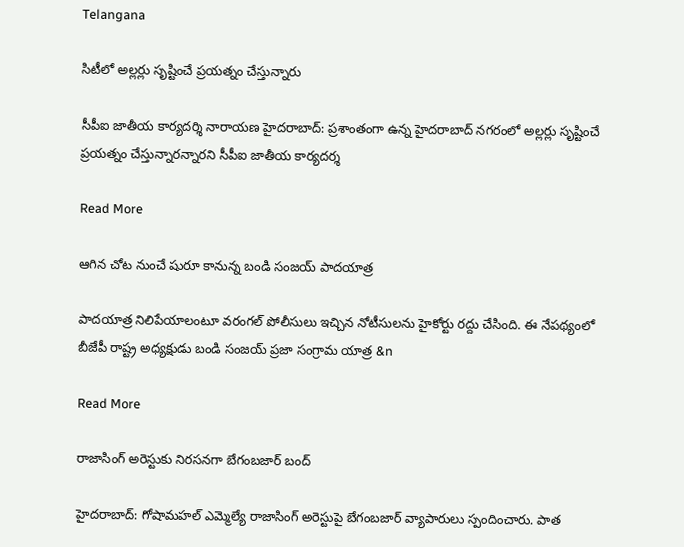Telangana

సిటీలో అల్లర్లు సృష్టించే ప్రయత్నం చేస్తున్నారు

సీపీఐ జాతీయ కార్యదర్శి నారాయణ హైదరాబాద్: ప్రశాంతంగా ఉన్న హైదరాబాద్ నగరంలో అల్లర్లు సృష్టించే ప్రయత్నం చేస్తున్నారన్నారని సీపీఐ జాతీయ కార్యదర్శ

Read More

ఆగిన చోట నుంచే షురూ కానున్న బండి సంజయ్ పాదయాత్ర

పాదయాత్ర నిలిపేయాలంటూ వరంగల్ పోలీసులు ఇచ్చిన నోటీసులను హైకోర్టు రద్దు చేసింది. ఈ నేపథ్యంలో బీజేపీ రాష్ట్ర అధ్యక్షుడు బండి సంజయ్ ప్రజా సంగ్రామ యాత్ర &n

Read More

రాజాసింగ్ అరెస్టుకు నిరసనగా బేగంబజార్ బంద్

హైదరాబాద్: గోషామహల్ ఎమ్మెల్యే రాజాసింగ్ అరెస్టుపై బేగంబజార్ వ్యాపారులు స్పందించారు. పాత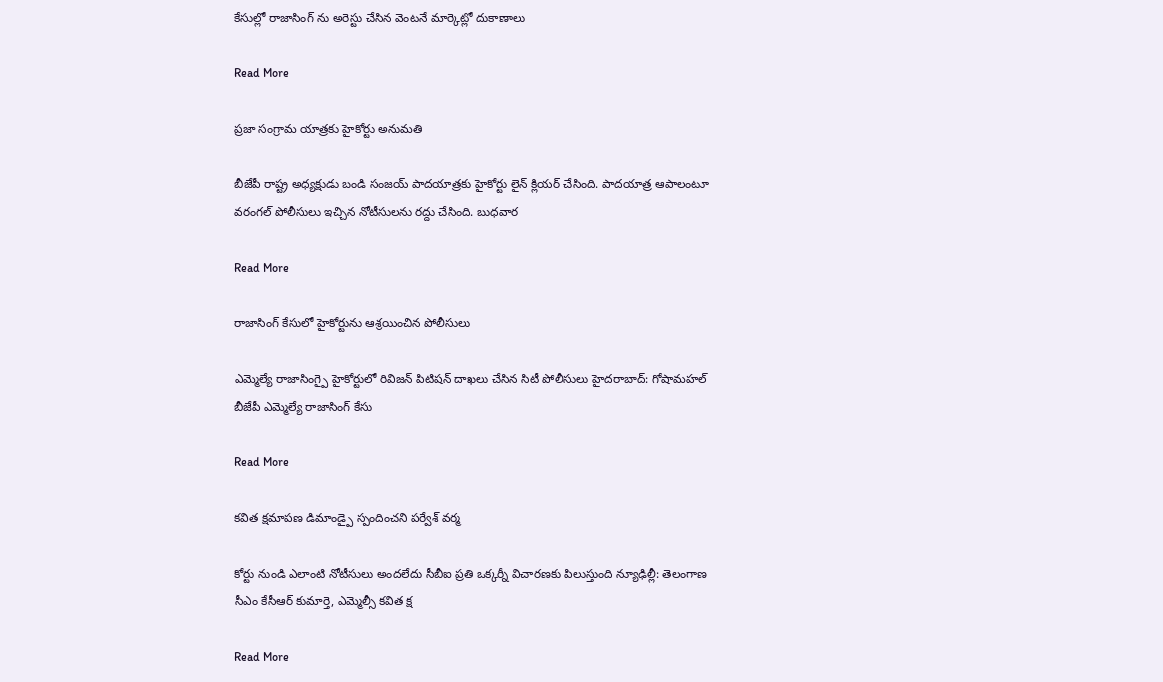కేసుల్లో రాజాసింగ్ ను అరెస్టు చేసిన వెంటనే మార్కెట్లో దుకాణాలు

Read More

ప్రజా సంగ్రామ యాత్రకు హైకోర్టు అనుమతి

బీజేపీ రాష్ట్ర అధ్యక్షుడు బండి సంజయ్ పాదయాత్రకు హైకోర్టు లైన్ క్లియర్ చేసింది. పాదయాత్ర ఆపాలంటూ వరంగల్ పోలీసులు ఇచ్చిన నోటీసులను రద్దు చేసింది. బుధవార

Read More

రాజాసింగ్ కేసులో హైకోర్టును ఆశ్రయించిన పోలీసులు

ఎమ్మెల్యే రాజాసింగ్పై హైకోర్టులో రివిజన్ పిటిషన్ దాఖలు చేసిన సిటీ పోలీసులు హైదరాబాద్: గోషామహల్ బీజేపీ ఎమ్మెల్యే రాజాసింగ్ కేసు

Read More

కవిత క్షమాపణ డిమాండ్పై స్పందించని పర్వేశ్ వర్మ

కోర్టు నుండి ఎలాంటి నోటీసులు అందలేదు సీబీఐ ప్రతి ఒక్కర్నీ విచారణకు పిలుస్తుంది న్యూఢిల్లీ: తెలంగాణ సీఎం కేసీఆర్ కుమార్తె, ఎమ్మెల్సీ కవిత క్ష

Read More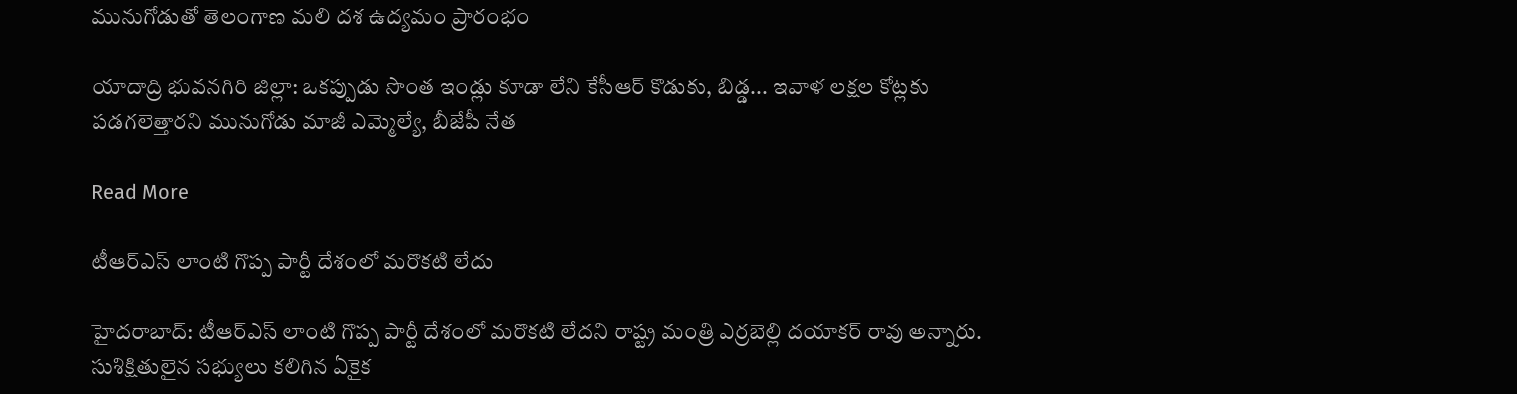మునుగోడుతో తెలంగాణ మలి దశ ఉద్యమం ప్రారంభం

యాదాద్రి భువనగిరి జిల్లా: ఒకప్పుడు సొంత ఇండ్లు కూడా లేని కేసీఆర్ కొడుకు, బిడ్డ... ఇవాళ లక్షల కోట్లకు పడగలెత్తారని మునుగోడు మాజీ ఎమ్మెల్యే, బీజేపీ నేత

Read More

టీఆర్ఎస్ లాంటి గొప్ప పార్టీ దేశంలో మరొకటి లేదు

హైదరాబాద్: టీఆర్ఎస్ లాంటి గొప్ప పార్టీ దేశంలో మరొకటి లేదని రాష్ట్ర మంత్రి ఎర్రబెల్లి దయాకర్ రావు అన్నారు. సుశిక్షితులైన సభ్యులు కలిగిన ఏకైక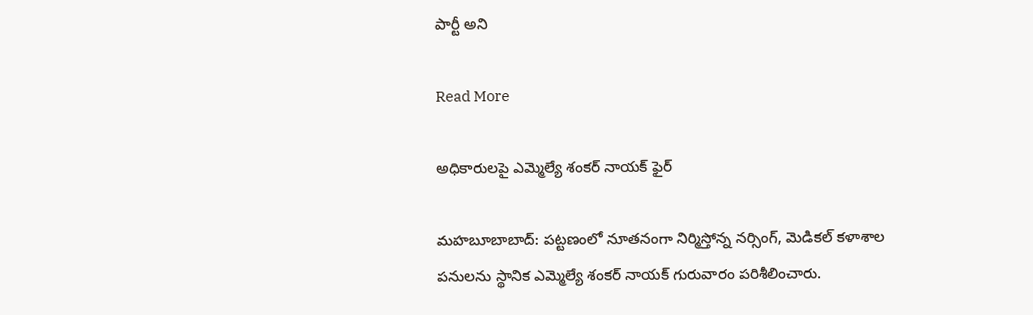పార్టీ అని

Read More

అధికారులపై ఎమ్మెల్యే శంకర్ నాయక్ ఫైర్

మహబూబాబాద్: పట్టణంలో నూతనంగా నిర్మిస్తోన్న నర్సింగ్, మెడికల్ కళాశాల పనులను స్థానిక ఎమ్మెల్యే శంకర్ నాయక్ గురువారం పరిశీలించారు.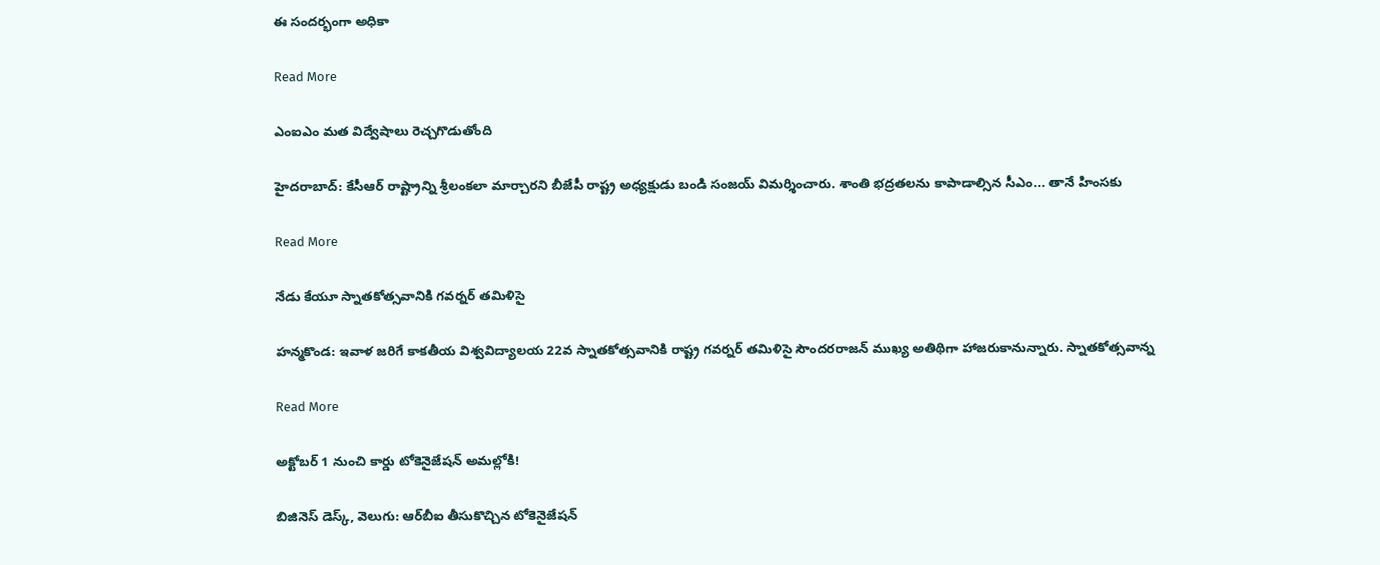ఈ సందర్భంగా అధికా

Read More

ఎంఐఎం మత విద్వేషాలు రెచ్చగొడుతోంది

హైదరాబాద్: కేసీఆర్ రాష్ట్రాన్ని శ్రీలంకలా మార్చారని బీజేపీ రాష్ట్ర అధ్యక్షుడు బండి సంజయ్ విమర్శించారు. శాంతి భద్రతలను కాపాడాల్సిన సీఎం... తానే హింసకు

Read More

నేడు కేయూ స్నాతకోత్సవానికి గవర్నర్ తమిళిసై

హన్మకొండ: ఇవాళ జరిగే కాకతీయ విశ్వవిద్యాలయ 22వ స్నాతకోత్సవానికి రాష్ట్ర గవర్నర్ తమిళిసై సౌందరరాజన్‌ ముఖ్య అతిథిగా హాజరుకానున్నారు. స్నాతకోత్సవాన్న

Read More

అక్టోబర్‌‌‌‌ 1 నుంచి కార్డు టోకెనైజేషన్‌ అమల్లోకి!

బిజినెస్‌‌ డెస్క్‌‌, వెలుగు: ఆర్‌‌‌‌బీఐ తీసుకొచ్చిన టోకెనైజేషన్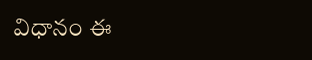విధానం ఈ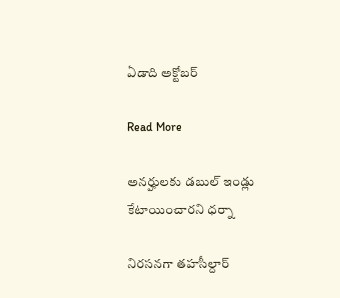ఏడాది అక్టోబర్‌‌‌

Read More

అనర్హులకు డబుల్‌ ఇండ్లు కేటాయించారని ధర్నా

నిరసనగా తహసీల్దార్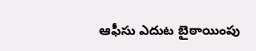ఆఫీసు ఎదుట బైఠాయింపు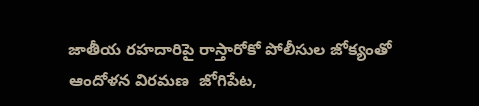జాతీయ రహదారిపై రాస్తారోకో పోలీసుల జోక్యంతో ఆందోళన విరమణ  జోగిపేట,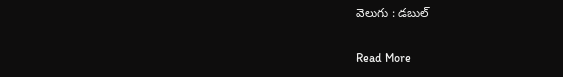వెలుగు : డబుల్

Read More